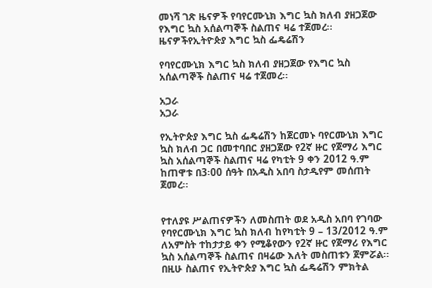መነሻ ገጽ ዜናዎች የባየርሙኒክ እግር ኳስ ክለብ ያዘጋጀው የእግር ኳስ አሰልጣኞች ስልጠና ዛሬ ተጀመረ፡፡
ዜናዎችየኢትዮጵያ እግር ኳስ ፌዴሬሽን

የባየርሙኒክ እግር ኳስ ክለብ ያዘጋጀው የእግር ኳስ አሰልጣኞች ስልጠና ዛሬ ተጀመረ፡፡

አጋራ
አጋራ

የኢትዮጵያ እግር ኳስ ፌዴሬሽን ከጀርመኑ ባየርሙኒክ እግር ኳስ ክለብ ጋር በመተባበር ያዘጋጀው የ2ኛ ዙር የጀማሪ እግር ኳስ አሰልጣኞች ስልጠና ዛሬ የካቲት 9 ቀን 2012 ዓ.ም ከጠዋቱ በ3፡00 ሰዓት በአዲስ አበባ ስታዲየም መሰጠት ጀመረ፡፡


የተለያዩ ሥልጠናዎችን ለመስጠት ወደ አዲስ አበባ የገባው የባየርሙኒክ እግር ኳስ ክለብ ከየካቲት 9 – 13/2012 ዓ.ም ለአምስት ተከታታይ ቀን የሚቆየውን የ2ኛ ዙር የጀማሪ የእግር ኳስ አሰልጣኞች ስልጠና በዛሬው እለት መስጠቱን ጀምሯል፡፡ በዚሁ ስልጠና የኢትዮጵያ እግር ኳስ ፌዴሬሽን ምክትል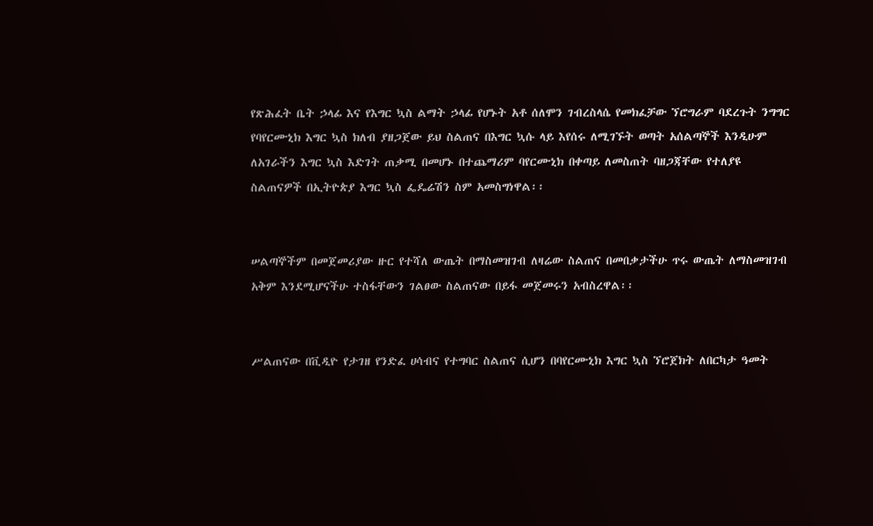የጽሕፈት ቤት ኃላፊ እና የእግር ኳስ ልማት ኃላፊ የሆኑት አቶ ሰለሞን ገብረስላሴ የመክፈቻው ኘሮግራም ባደረጉት ንግግር የባየርሙኒክ እግር ኳስ ክለብ ያዘጋጀው ይህ ስልጠና በእግር ኳሱ ላይ እየሰሩ ለሚገኙት ወጣት አሰልጣኞች እንዲሁም ለአገራችን እግር ኳስ እድገት ጠቃሚ በመሆኑ በተጨማሪም ባየርሙኒክ በቀጣይ ለመስጠት ባዘጋጃቸው የተለያዩ ስልጠናዎች በኢትዮጵያ እግር ኳስ ፌዴሬሽን ስም አመስግነዋል፡፡


ሠልጣኞችም በመጀመሪያው ዙር የተሻለ ውጤት በማስመዝገብ ለዛሬው ስልጠና በመበቃታችሁ ጥሩ ውጤት ለማስመዝገብ አቅም እንደሚሆናችሁ ተስፋቸውን ገልፀው ስልጠናው በይፋ መጀመሩን አብስረዋል፡፡


ሥልጠናው በቪዲዮ የታገዘ የንድፈ ሀሳብና የተግባር ስልጠና ሲሆን በባየርሙኒክ እግር ኳስ ኘሮጀክት ለበርካታ ዓመት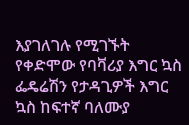እያገለገሉ የሚገኙት የቀድሞው የባቫሪያ እግር ኳስ ፌዴሬሽን የታዳጊዎች እግር ኳስ ከፍተኛ ባለሙያ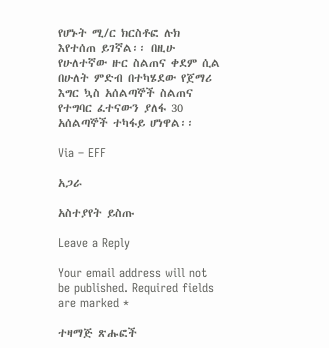የሆኑት ሚ/ር ክርስቶፎ ሉክ እየተሰጠ ይገኛል፡፡ በዚሁ የሁለተኛው ዙር ስልጠና ቀደም ሲል በሁለት ምድብ በተካሄደው የጀማሪ እግር ኳስ አሰልጣኞች ስልጠና የተግባር ፈተናውን ያለፋ 30 አሰልጣኞች ተካፋይ ሆነዋል፡፡

Via – EFF

አጋራ

አስተያየት ይስጡ

Leave a Reply

Your email address will not be published. Required fields are marked *

ተዛማጅ ጽሑፎች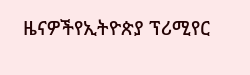ዜናዎችየኢትዮጵያ ፕሪሚየር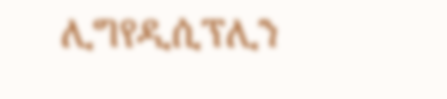ሊግየዲሲፕሊን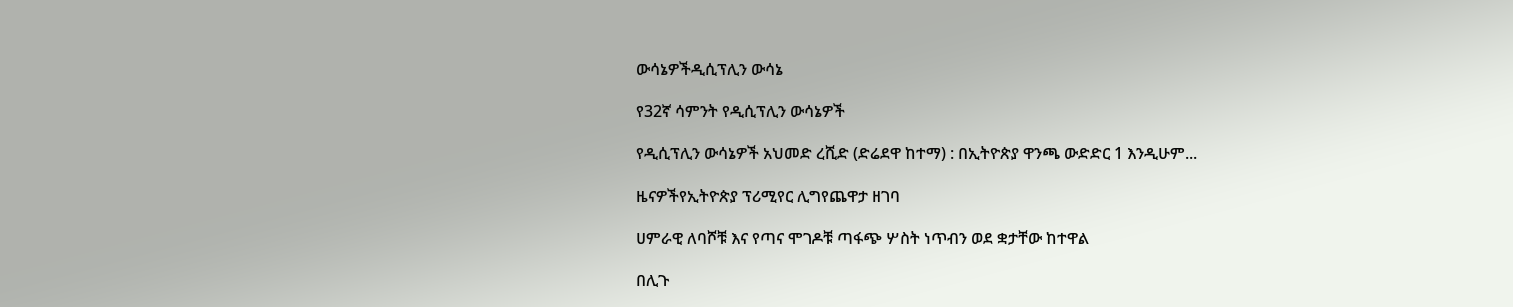ውሳኔዎችዲሲፕሊን ውሳኔ

የ32ኛ ሳምንት የዲሲፕሊን ውሳኔዎች

የዲሲፕሊን ውሳኔዎች አህመድ ረሺድ (ድሬደዋ ከተማ) : በኢትዮጵያ ዋንጫ ውድድር 1 እንዲሁም...

ዜናዎችየኢትዮጵያ ፕሪሚየር ሊግየጨዋታ ዘገባ

ሀምራዊ ለባሾቹ እና የጣና ሞገዶቹ ጣፋጭ ሦስት ነጥብን ወደ ቋታቸው ከተዋል

በሊጉ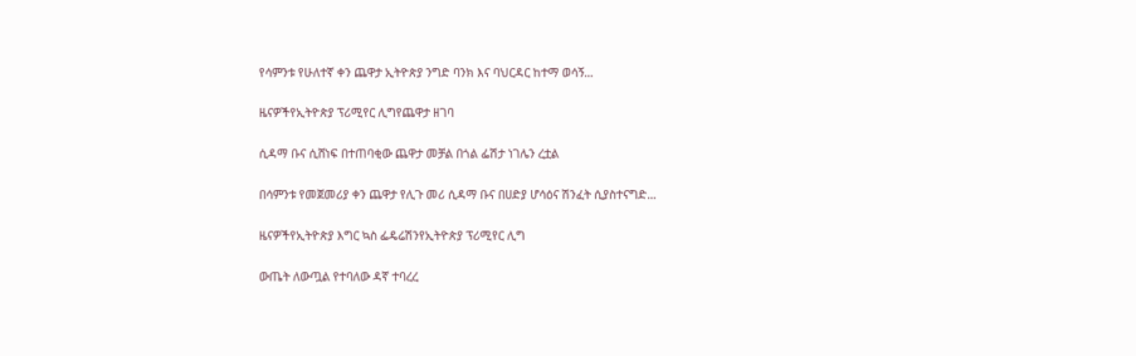የሳምንቱ የሁለተኛ ቀን ጨዋታ ኢትዮጵያ ንግድ ባንክ እና ባህርዳር ከተማ ወሳኝ...

ዜናዎችየኢትዮጵያ ፕሪሚየር ሊግየጨዋታ ዘገባ

ሲዳማ ቡና ሲሸነፍ በተጠባቂው ጨዋታ መቻል በጎል ፌሽታ ነገሌን ረቷል

በሳምንቱ የመጀመሪያ ቀን ጨዋታ የሊጉ መሪ ሲዳማ ቡና በሀድያ ሆሳዕና ሽንፈት ሲያስተናግድ...

ዜናዎችየኢትዮጵያ እግር ኳስ ፌዴሬሽንየኢትዮጵያ ፕሪሚየር ሊግ

ውጤት ለውጧል የተባለው ዳኛ ተባረረ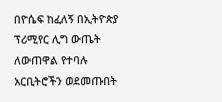በዮሴፍ ከፈለኝ በኢትዮጵያ ፕሪሚየር ሊግ ውጤት ለውጠዋል የተባሉ አርቢትሮችን ወደመጡበት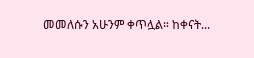መመለሱን አሁንም ቀጥሏል። ከቀናት...